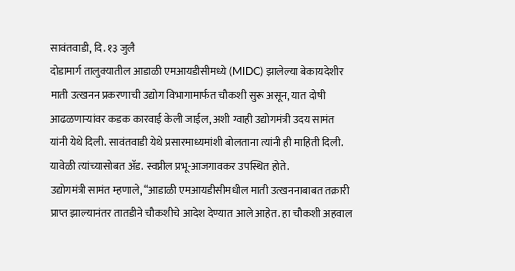सावंतवाडी, दि. १३ जुलै
दोडामार्ग तालुक्यातील आडाळी एमआयडीसीमध्ये (MIDC) झालेल्या बेकायदेशीर माती उत्खनन प्रकरणाची उद्योग विभागामार्फत चौकशी सुरू असून, यात दोषी आढळणाऱ्यांवर कडक कारवाई केली जाईल, अशी ग्वाही उद्योगमंत्री उदय सामंत यांनी येथे दिली. सावंतवाडी येथे प्रसारमाध्यमांशी बोलताना त्यांनी ही माहिती दिली. यावेळी त्यांच्यासोबत ॲड. स्वप्नील प्रभू-आजगावकर उपस्थित होते.
उद्योगमंत्री सामंत म्हणाले, “आडाळी एमआयडीसीमधील माती उत्खननाबाबत तक्रारी प्राप्त झाल्यानंतर तातडीने चौकशीचे आदेश देण्यात आले आहेत. हा चौकशी अहवाल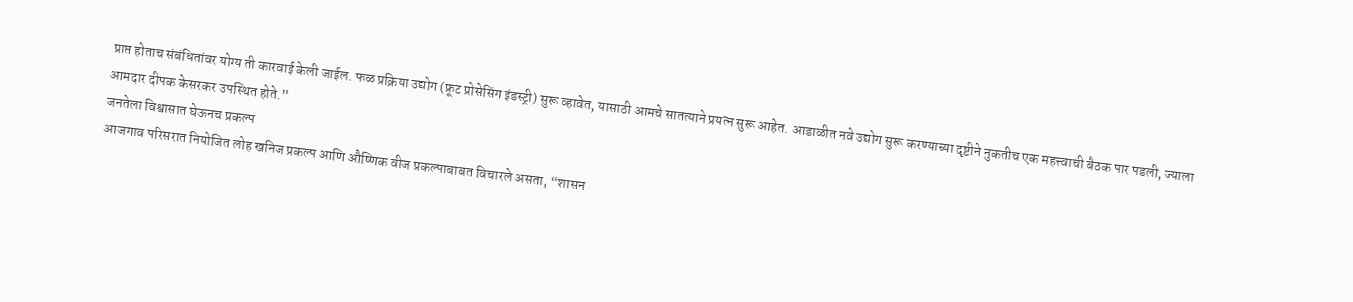प्राप्त होताच संबंधितांवर योग्य ती कारवाई केली जाईल. फळ प्रक्रिया उद्योग (फ्रूट प्रोसेसिंग इंडस्ट्री) सुरू व्हावेत, यासाठी आमचे सातत्याने प्रयत्न सुरू आहेत. आडाळीत नवे उद्योग सुरू करण्याच्या दृष्टीने नुकतीच एक महत्त्वाची बैठक पार पडली, ज्याला आमदार दीपक केसरकर उपस्थित होते.”
जनतेला विश्वासात घेऊनच प्रकल्प
आजगाव परिसरात नियोजित लोह खनिज प्रकल्प आणि औष्णिक वीज प्रकल्पाबाबत विचारले असता, “शासन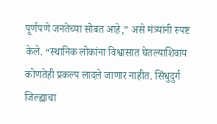पूर्णपणे जनतेच्या सोबत आहे,” असे मंत्र्यांनी स्पष्ट केले. “स्थानिक लोकांना विश्वासात घेतल्याशिवाय कोणतेही प्रकल्प लादले जाणार नाहीत. सिंधुदुर्ग जिल्ह्याचा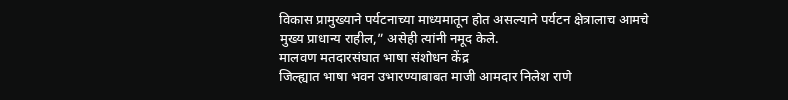विकास प्रामुख्याने पर्यटनाच्या माध्यमातून होत असल्याने पर्यटन क्षेत्रालाच आमचे मुख्य प्राधान्य राहील,” असेही त्यांनी नमूद केले.
मालवण मतदारसंघात भाषा संशोधन केंद्र
जिल्ह्यात भाषा भवन उभारण्याबाबत माजी आमदार निलेश राणे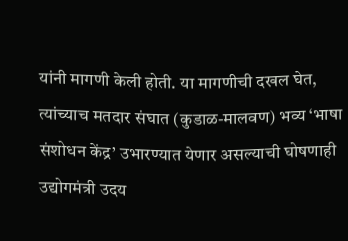यांनी मागणी केली होती. या मागणीची दखल घेत, त्यांच्याच मतदार संघात (कुडाळ-मालवण) भव्य ‘भाषा संशोधन केंद्र’ उभारण्यात येणार असल्याची घोषणाही उद्योगमंत्री उदय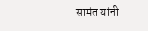सामंत यांनी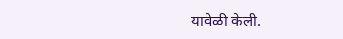यावेळी केली.